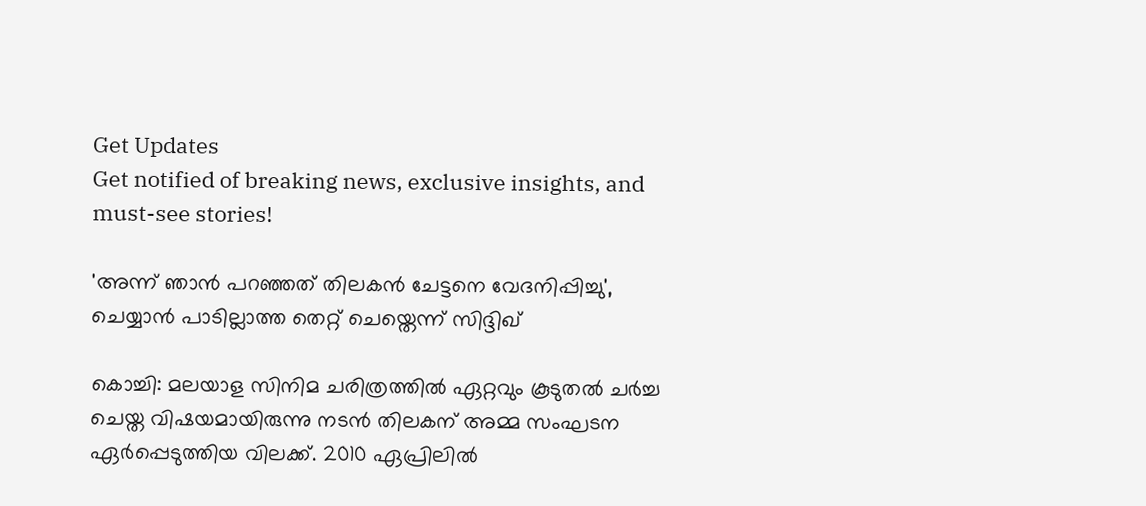Get Updates
Get notified of breaking news, exclusive insights, and must-see stories!

'അന്ന് ഞാൻ പറഞ്ഞത് തിലകൻ ചേട്ടനെ വേദനിപ്പിച്ചു', ചെയ്യാൻ പാടില്ലാത്ത തെറ്റ് ചെയ്തെന്ന് സിദ്ദിഖ്

കൊച്ചി: മലയാള സിനിമ ചരിത്രത്തില്‍ ഏറ്റവും കൂടുതല്‍ ചര്‍ച്ച ചെയ്ത വിഷയമായിരുന്നു നടന്‍ തിലകന് അമ്മ സംഘടന ഏര്‍പ്പെടുത്തിയ വിലക്ക്. 2010 ഏപ്രിലില്‍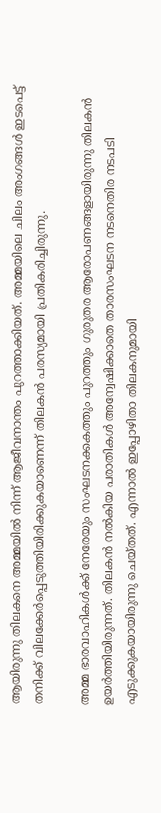ആയിരുന്നു തിലകനെ അമ്മയില്‍ നിന്ന് ആജീവനാന്തം പുറത്താക്കിയത്. അമ്മയിലെ ചിലം അംഗങ്ങള്‍ ഇടപെട്ട് തനിക്ക് വിലക്കേര്‍പ്പെടുത്തിയിരിക്കുകയാണെന്ന് തിലകന്‍ പരസ്യമായി പ്രതികരിച്ചിരുന്നു.

അമ്മ ഭാരവാഹികള്‍ക്ക് നേരേയും സംഘടനക്കകത്തും പുറത്തും ഗുരുതര ആരോപണങ്ങളായിരുന്നു തിലകന്‍ ഉയര്‍ത്തിയിരുന്നത്. തിലകന്‍ നല്‍കിയ പരാതികള്‍ അന്വേഷിക്കാതെ താരസംഘടന നടനെതിര നടപടി എടുക്കുകയായിരുന്നു ചെയ്തത്. എന്നാല്‍ ഇപ്പോഴിതാ തിലകനുമായി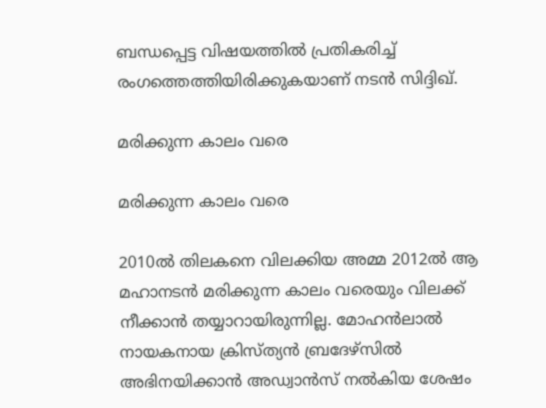ബന്ധപ്പെട്ട വിഷയത്തില്‍ പ്രതികരിച്ച് രംഗത്തെത്തിയിരിക്കുകയാണ് നടന്‍ സിദ്ദിഖ്.

മരിക്കുന്ന കാലം വരെ

മരിക്കുന്ന കാലം വരെ

2010ല്‍ തിലകനെ വിലക്കിയ അമ്മ 2012ല്‍ ആ മഹാനടന്‍ മരിക്കുന്ന കാലം വരെയും വിലക്ക് നീക്കാന്‍ തയ്യാറായിരുന്നില്ല. മോഹന്‍ലാല്‍ നായകനായ ക്രിസ്ത്യന്‍ ബ്രദേഴ്സില്‍ അഭിനയിക്കാന്‍ അഡ്വാന്‍സ് നല്‍കിയ ശേഷം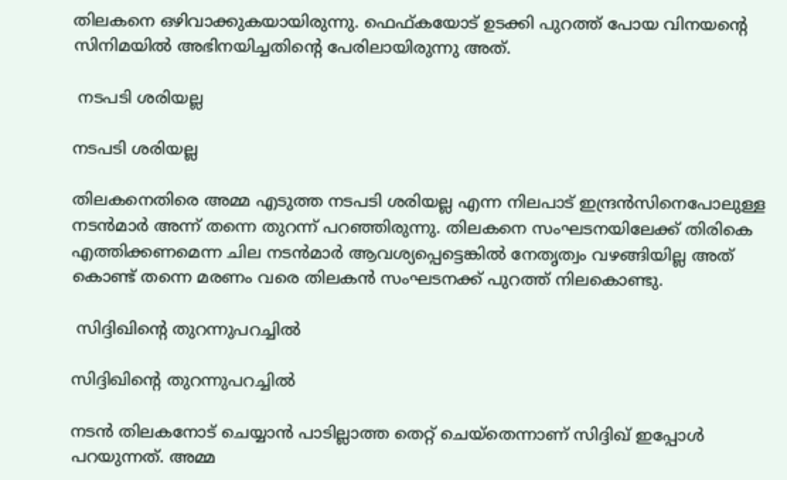തിലകനെ ഒഴിവാക്കുകയായിരുന്നു. ഫെഫ്കയോട് ഉടക്കി പുറത്ത് പോയ വിനയന്റെ സിനിമയില്‍ അഭിനയിച്ചതിന്റെ പേരിലായിരുന്നു അത്.

 നടപടി ശരിയല്ല

നടപടി ശരിയല്ല

തിലകനെതിരെ അമ്മ എടുത്ത നടപടി ശരിയല്ല എന്ന നിലപാട് ഇന്ദ്രന്‍സിനെപോലുള്ള നടന്‍മാര്‍ അന്ന് തന്നെ തുറന്ന് പറഞ്ഞിരുന്നു. തിലകനെ സംഘടനയിലേക്ക് തിരികെ എത്തിക്കണമെന്ന ചില നടന്‍മാര്‍ ആവശ്യപ്പെട്ടെങ്കില്‍ നേതൃത്വം വഴങ്ങിയില്ല അത് കൊണ്ട് തന്നെ മരണം വരെ തിലകന്‍ സംഘടനക്ക് പുറത്ത് നിലകൊണ്ടു.

 സിദ്ദിഖിന്റെ തുറന്നുപറച്ചില്‍

സിദ്ദിഖിന്റെ തുറന്നുപറച്ചില്‍

നടന്‍ തിലകനോട് ചെയ്യാന്‍ പാടില്ലാത്ത തെറ്റ് ചെയ്‌തെന്നാണ് സിദ്ദിഖ് ഇപ്പോള്‍ പറയുന്നത്. അമ്മ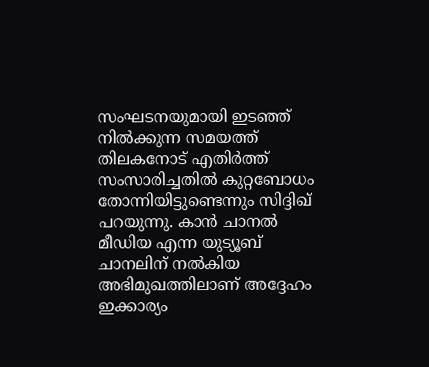സംഘടനയുമായി ഇടഞ്ഞ് നില്‍ക്കുന്ന സമയത്ത് തിലകനോട് എതിര്‍ത്ത് സംസാരിച്ചതില്‍ കുറ്റബോധം തോന്നിയിട്ടുണ്ടെന്നും സിദ്ദിഖ് പറയുന്നു. കാന്‍ ചാനല്‍ മീഡിയ എന്ന യുട്യൂബ് ചാനലിന് നല്‍കിയ അഭിമുഖത്തിലാണ് അദ്ദേഹം ഇക്കാര്യം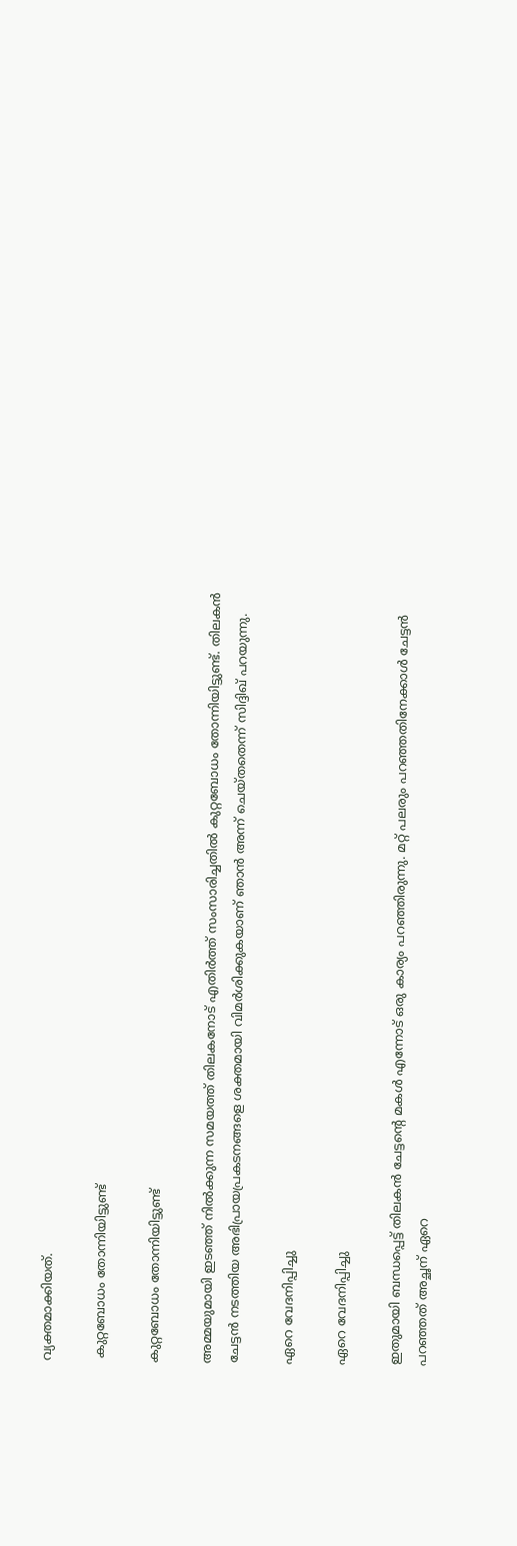വ്യക്തമാക്കിയത്.

 കുറ്റബോധം തോന്നിയിട്ടുണ്ട്

കുറ്റബോധം തോന്നിയിട്ടുണ്ട്

അമ്മയുമായി ഇടഞ്ഞ് നില്‍ക്കുന്ന സമയത്ത് തിലകനോട് എതിര്‍ത്ത് സംസാരിച്ചതില്‍ കുറ്റബോധം തോന്നിയിട്ടുണ്ട്. തിലകന്‍ ചേട്ടന്‍ നടത്തിയ അഭിപ്രായപ്രകടനങ്ങളെ ശക്തമായി വിമര്‍ശിക്കുകയാണ് ഞാന്‍ അന്ന് ചെയ്തതെന്ന് സിദ്ദിഖ് പറയുന്നു.

ഏറെ വേദനിപ്പിച്ചു

ഏറെ വേദനിപ്പിച്ചു

ഇതുമായി ബന്ധപ്പെട്ട് തിലകന്‍ ചേട്ടന്റെ മകള്‍ എന്നോട് ഒരു കാര്യം പറഞ്ഞിരുന്നു. മറ്റ് പലരും പറഞ്ഞതിനേക്കാള്‍ ചേട്ടന്‍ പറഞ്ഞത് അച്ഛന് ഏറെ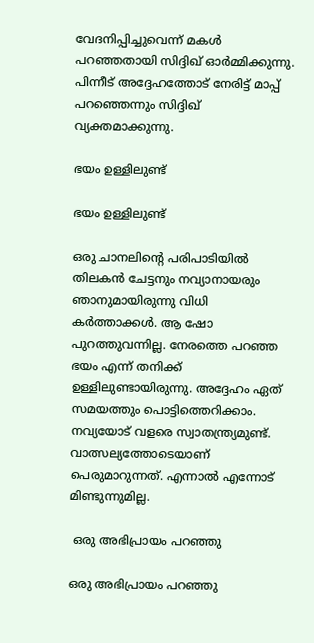വേദനിപ്പിച്ചുവെന്ന് മകള്‍ പറഞ്ഞതായി സിദ്ദിഖ് ഓര്‍മ്മിക്കുന്നു. പിന്നീട് അദ്ദേഹത്തോട് നേരിട്ട് മാപ്പ് പറഞ്ഞെന്നും സിദ്ദിഖ് വ്യക്തമാക്കുന്നു.

ഭയം ഉള്ളിലുണ്ട്

ഭയം ഉള്ളിലുണ്ട്

ഒരു ചാനലിന്റെ പരിപാടിയില്‍ തിലകന്‍ ചേട്ടനും നവ്യാനായരും ഞാനുമായിരുന്നു വിധി കര്‍ത്താക്കള്‍. ആ ഷോ പുറത്തുവന്നില്ല. നേരത്തെ പറഞ്ഞ ഭയം എന്ന് തനിക്ക് ഉള്ളിലുണ്ടായിരുന്നു. അദ്ദേഹം ഏത് സമയത്തും പൊട്ടിത്തെറിക്കാം. നവ്യയോട് വളരെ സ്വാതന്ത്ര്യമുണ്ട്. വാത്സല്യത്തോടെയാണ് പെരുമാറുന്നത്. എന്നാല്‍ എന്നോട് മിണ്ടുന്നുമില്ല.

 ഒരു അഭിപ്രായം പറഞ്ഞു

ഒരു അഭിപ്രായം പറഞ്ഞു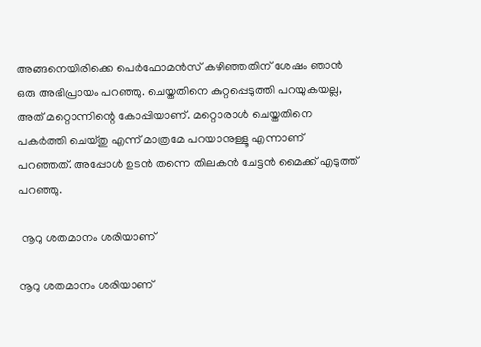അങ്ങനെയിരിക്കെ പെര്‍ഫോമന്‍സ് കഴിഞ്ഞതിന് ശേഷം ഞാന്‍ ഒരു അഭിപ്രായം പറഞ്ഞു. ചെയ്തതിനെ കുറ്റപ്പെടുത്തി പറയുകയല്ല, അത് മറ്റൊന്നിന്റെ കോപ്പിയാണ്. മറ്റൊരാള്‍ ചെയ്തതിനെ പകര്‍ത്തി ചെയ്തു എന്ന് മാത്രമേ പറയാനുള്ളൂ എന്നാണ് പറഞ്ഞത്. അപ്പോള്‍ ഉടന്‍ തന്നെ തിലകന്‍ ചേട്ടന്‍ മൈക്ക് എടുത്ത് പറഞ്ഞു.

 നൂറു ശതമാനം ശരിയാണ്

നൂറു ശതമാനം ശരിയാണ്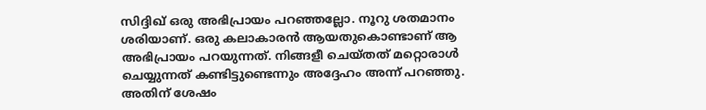സിദ്ദിഖ് ഒരു അഭിപ്രായം പറഞ്ഞല്ലോ. നൂറു ശതമാനം ശരിയാണ്. ഒരു കലാകാരന്‍ ആയതുകൊണ്ടാണ് ആ അഭിപ്രായം പറയുന്നത്. നിങ്ങളീ ചെയ്തത് മറ്റൊരാള്‍ ചെയ്യുന്നത് കണ്ടിട്ടുണ്ടെന്നും അദ്ദേഹം അന്ന് പറഞ്ഞു. അതിന് ശേഷം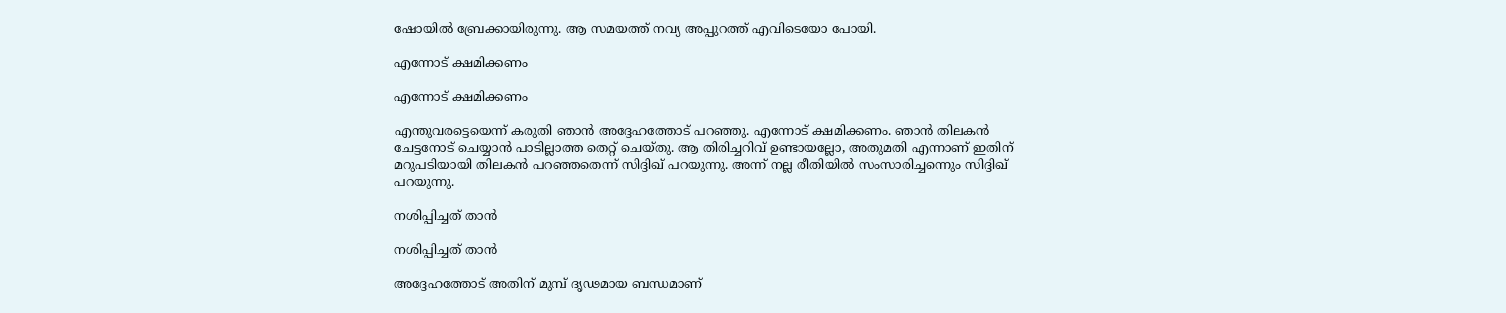ഷോയില്‍ ബ്രേക്കായിരുന്നു. ആ സമയത്ത് നവ്യ അപ്പുറത്ത് എവിടെയോ പോയി.

എന്നോട് ക്ഷമിക്കണം

എന്നോട് ക്ഷമിക്കണം

എന്തുവരട്ടെയെന്ന് കരുതി ഞാന്‍ അദ്ദേഹത്തോട് പറഞ്ഞു. എന്നോട് ക്ഷമിക്കണം. ഞാന്‍ തിലകന്‍ ചേട്ടനോട് ചെയ്യാന്‍ പാടില്ലാത്ത തെറ്റ് ചെയ്തു. ആ തിരിച്ചറിവ് ഉണ്ടായല്ലോ, അതുമതി എന്നാണ് ഇതിന് മറുപടിയായി തിലകന്‍ പറഞ്ഞതെന്ന് സിദ്ദിഖ് പറയുന്നു. അന്ന് നല്ല രീതിയില്‍ സംസാരിച്ചന്നെും സിദ്ദിഖ് പറയുന്നു.

നശിപ്പിച്ചത് താന്‍

നശിപ്പിച്ചത് താന്‍

അദ്ദേഹത്തോട് അതിന് മുമ്പ് ദൃഢമായ ബന്ധമാണ്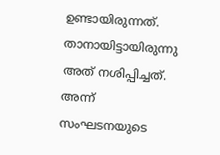ഉണ്ടായിരുന്നത്. താനായിട്ടായിരുന്നു അത് നശിപ്പിച്ചത്. അന്ന് സംഘടനയുടെ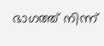ഭാഗത്ത് നിന്ന്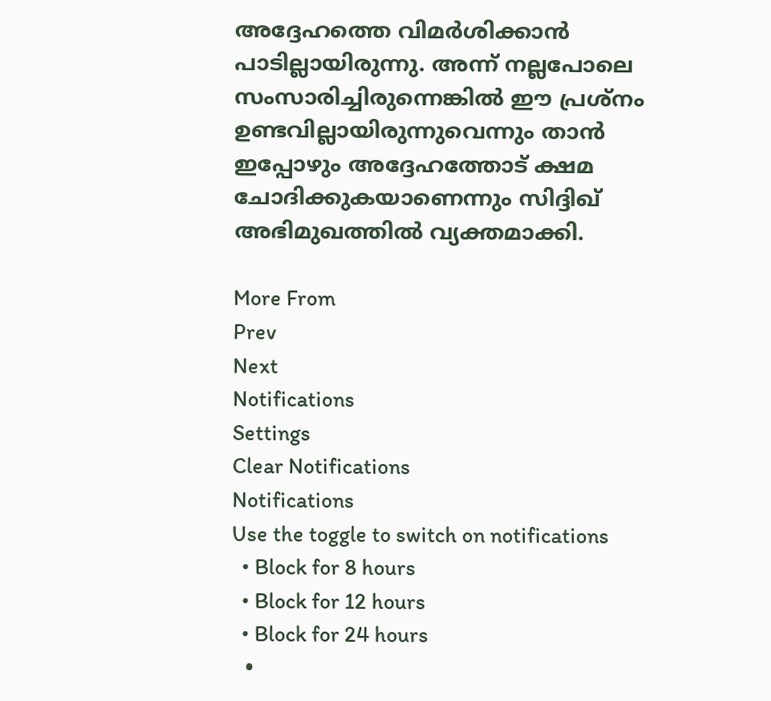അദ്ദേഹത്തെ വിമര്‍ശിക്കാന്‍ പാടില്ലായിരുന്നു. അന്ന് നല്ലപോലെ സംസാരിച്ചിരുന്നെങ്കില്‍ ഈ പ്രശ്‌നം ഉണ്ടവില്ലായിരുന്നുവെന്നും താന്‍ ഇപ്പോഴും അദ്ദേഹത്തോട് ക്ഷമ ചോദിക്കുകയാണെന്നും സിദ്ദിഖ് അഭിമുഖത്തില്‍ വ്യക്തമാക്കി.

More From
Prev
Next
Notifications
Settings
Clear Notifications
Notifications
Use the toggle to switch on notifications
  • Block for 8 hours
  • Block for 12 hours
  • Block for 24 hours
  •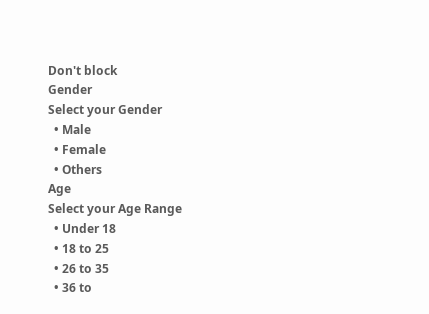Don't block
Gender
Select your Gender
  • Male
  • Female
  • Others
Age
Select your Age Range
  • Under 18
  • 18 to 25
  • 26 to 35
  • 36 to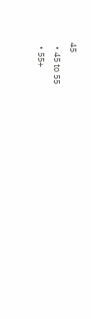45
  • 45 to 55
  • 55+